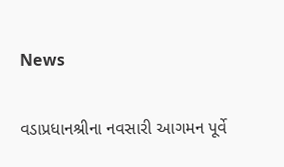News

વડાપ્રધાનશ્રીના નવસારી આગમન પૂર્વે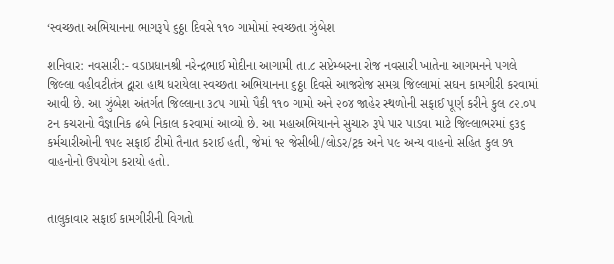‘સ્વચ્છતા અભિયાનના ભાગરૂપે ૬ઠ્ઠા દિવસે ૧૧૦ ગામોમાં સ્વચ્છતા ઝુંબેશ

શનિવાર: નવસારી:- વડાપ્રધાનશ્રી નરેન્દ્રભાઈ મોદીના આગામી તા.૮ સપ્ટેમ્બરના રોજ નવસારી ખાતેના આગમનને પગલે જિલ્લા વહીવટીતંત્ર દ્વારા હાથ ધરાયેલા સ્વચ્છતા અભિયાનના ૬ઠ્ઠા દિવસે આજરોજ સમગ્ર જિલ્લામાં સઘન કામગીરી કરવામાં આવી છે. આ ઝુંબેશ અંતર્ગત જિલ્લાના ૩૮૫ ગામો પૈકી ૧૧૦ ગામો અને ૨૦૪ જાહેર સ્થળોની સફાઈ પૂર્ણ કરીને કુલ ૮૨.૦૫ ટન કચરાનો વૈજ્ઞાનિક ઢબે નિકાલ કરવામાં આવ્યો છે. આ મહાઅભિયાનને સુચારુ રૂપે પાર પાડવા માટે જિલ્લાભરમાં ૬૩૬ કર્મચારીઓની ૧૫૯ સફાઈ ટીમો તૈનાત કરાઈ હતી, જેમાં ૧૨ જેસીબી/લોડર/ટ્રક અને ૫૯ અન્ય વાહનો સહિત કુલ ૭૧ વાહનોનો ઉપયોગ કરાયો હતો.


તાલુકાવાર સફાઈ કામગીરીની વિગતો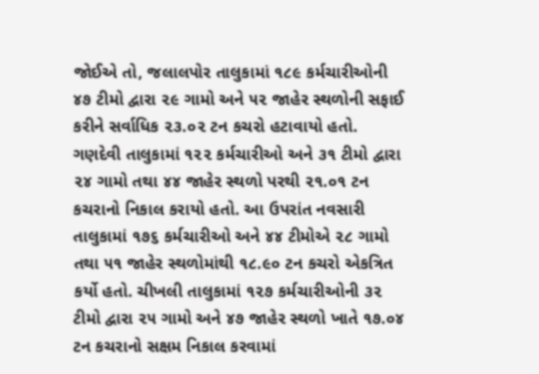જોઈએ તો, જલાલપોર તાલુકામાં ૧૮૯ કર્મચારીઓની ૪૭ ટીમો દ્વારા ૨૯ ગામો અને ૫૨ જાહેર સ્થળોની સફાઈ કરીને સર્વાધિક ૨૩.૦૨ ટન કચરો હટાવાયો હતો. ગણદેવી તાલુકામાં ૧૨૨ કર્મચારીઓ અને ૩૧ ટીમો દ્વારા ૨૪ ગામો તથા ૪૪ જાહેર સ્થળો પરથી ૨૧.૦૧ ટન કચરાનો નિકાલ કરાયો હતો. આ ઉપરાંત નવસારી તાલુકામાં ૧૭૬ કર્મચારીઓ અને ૪૪ ટીમોએ ૨૮ ગામો તથા ૫૧ જાહેર સ્થળોમાંથી ૧૮.૯૦ ટન કચરો એકત્રિત કર્યો હતો. ચીખલી તાલુકામાં ૧૨૭ કર્મચારીઓની ૩૨ ટીમો દ્વારા ૨૫ ગામો અને ૪૭ જાહેર સ્થળો ખાતે ૧૭.૦૪ ટન કચરાનો સક્ષમ નિકાલ કરવામાં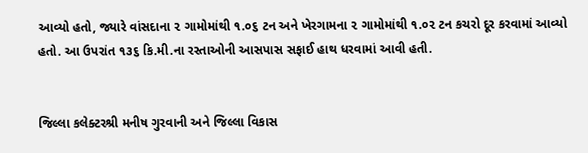આવ્યો હતો, જ્યારે વાંસદાના ૨ ગામોમાંથી ૧.૦૬ ટન અને ખેરગામના ૨ ગામોમાંથી ૧.૦૨ ટન કચરો દૂર કરવામાં આવ્યો હતો. આ ઉપરાંત ૧૩૬ કિ.મી.ના રસ્તાઓની આસપાસ સફાઈ હાથ ધરવામાં આવી હતી.


જિલ્લા કલેક્ટરશ્રી મનીષ ગુરવાની અને જિલ્લા વિકાસ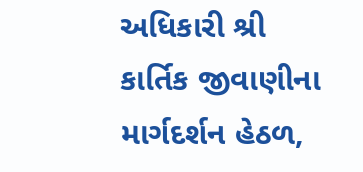અધિકારી શ્રી કાર્તિક જીવાણીના માર્ગદર્શન હેઠળ,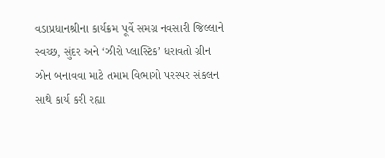વડાપ્રધાનશ્રીના કાર્યક્રમ પૂર્વે સમગ્ર નવસારી જિલ્લાને સ્વચ્છ, સુંદર અને ‘ઝીરો પ્લાસ્ટિક’ ધરાવતો ગ્રીન ઝોન બનાવવા માટે તમામ વિભાગો પરસ્પર સંકલન સાથે કાર્ય કરી રહ્યા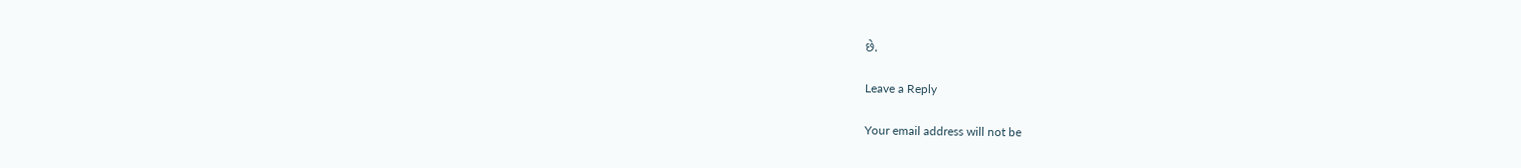છે.

Leave a Reply

Your email address will not be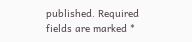published. Required fields are marked *